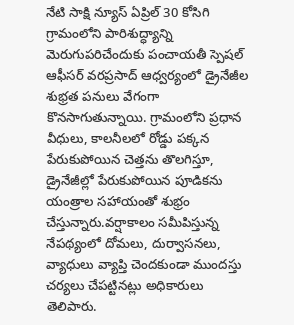నేటి సాక్షి న్యూస్ ఏప్రిల్ 30 కోసిగి గ్రామంలోని పారిశుద్ధ్యాన్ని మెరుగుపరిచేందుకు పంచాయతీ స్పెషల్ ఆఫీసర్ వరప్రసాద్ ఆధ్వర్యంలో డ్రైనేజీల శుభ్రత పనులు వేగంగా కొనసాగుతున్నాయి. గ్రామంలోని ప్రధాన వీధులు, కాలనీలలో రోడ్డు పక్కన పేరుకుపోయిన చెత్తను తొలగిస్తూ, డ్రైనేజీల్లో పేరుకుపోయిన పూడికను యంత్రాల సహాయంతో శుభ్రం చేస్తున్నారు.వర్షాకాలం సమీపిస్తున్న నేపథ్యంలో దోమలు, దుర్వాసనలు, వ్యాధులు వ్యాప్తి చెందకుండా ముందస్తు చర్యలు చేపట్టినట్లు అధికారులు తెలిపారు.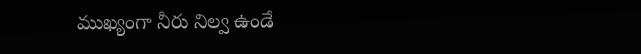ముఖ్యంగా నీరు నిల్వ ఉండే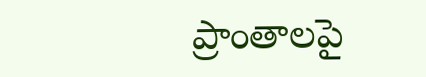ప్రాంతాలపై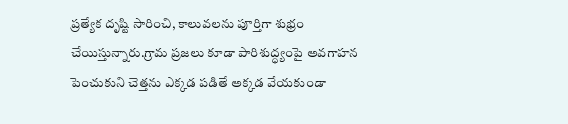ప్రత్యేక దృష్టి సారించి, కాలువలను పూర్తిగా శుభ్రం చేయిస్తున్నారు.గ్రామ ప్రజలు కూడా పారిశుద్ధ్యంపై అవగాహన పెంచుకుని చెత్తను ఎక్కడ పడితే అక్కడ వేయకుండా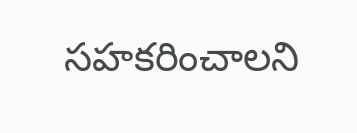సహకరించాలని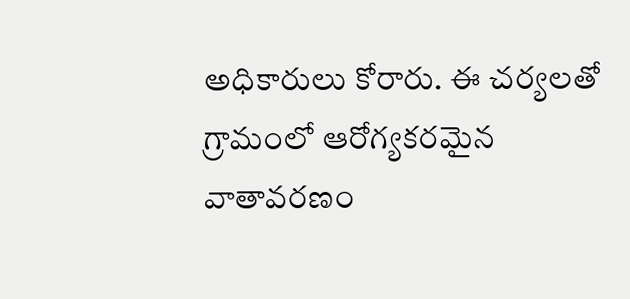అధికారులు కోరారు. ఈ చర్యలతో గ్రామంలో ఆరోగ్యకరమైన వాతావరణం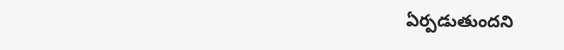ఏర్పడుతుందని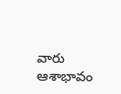వారు ఆశాభావం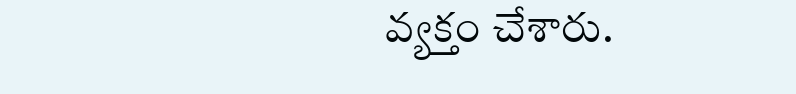వ్యక్తం చేశారు.